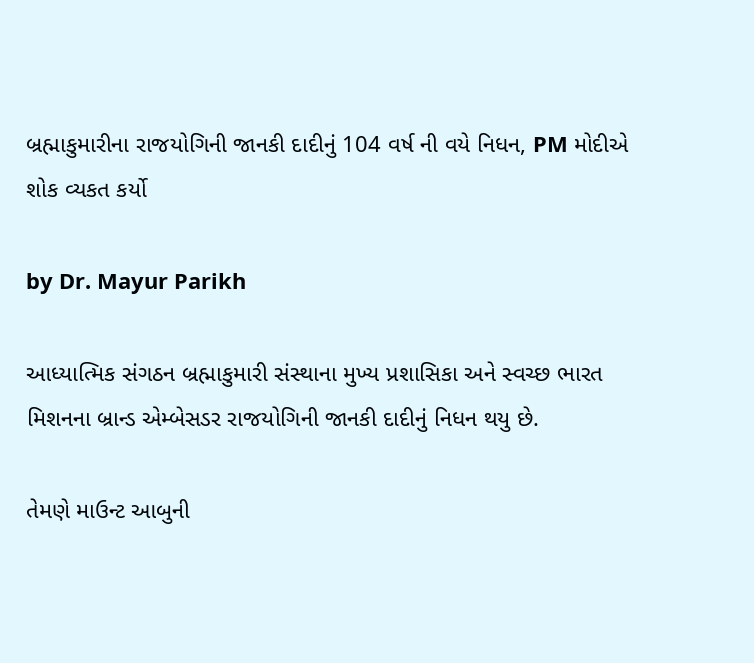બ્રહ્માકુમારીના રાજયોગિની જાનકી દાદીનું 104 વર્ષ ની વયે નિધન, PM મોદીએ શોક વ્યકત કર્યો

by Dr. Mayur Parikh

આધ્યાત્મિક સંગઠન બ્રહ્માકુમારી સંસ્થાના મુખ્ય પ્રશાસિકા અને સ્વચ્છ ભારત મિશનના બ્રાન્ડ એમ્બેસડર રાજયોગિની જાનકી દાદીનું નિધન થયુ છે.

તેમણે માઉન્ટ આબુની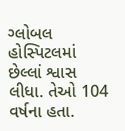ગ્લોબલ હોસ્પિટલમાં છેલ્લાં શ્વાસ લીધા. તેઓ 104 વર્ષના હતા.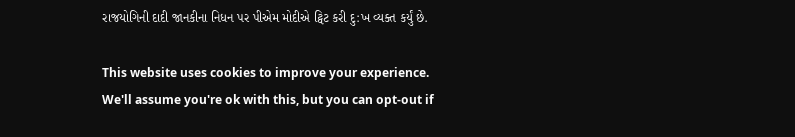રાજયોગિની દાદી જાનકીના નિધન પર પીએમ મોદીએ ટ્વિટ કરી દુ:ખ વ્યક્ત કર્યું છે.

This website uses cookies to improve your experience. We'll assume you're ok with this, but you can opt-out if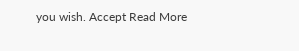you wish. Accept Read More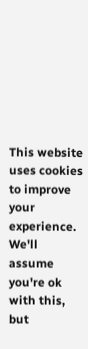This website uses cookies to improve your experience. We'll assume you're ok with this, but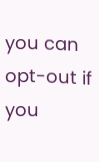you can opt-out if you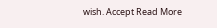wish. Accept Read More